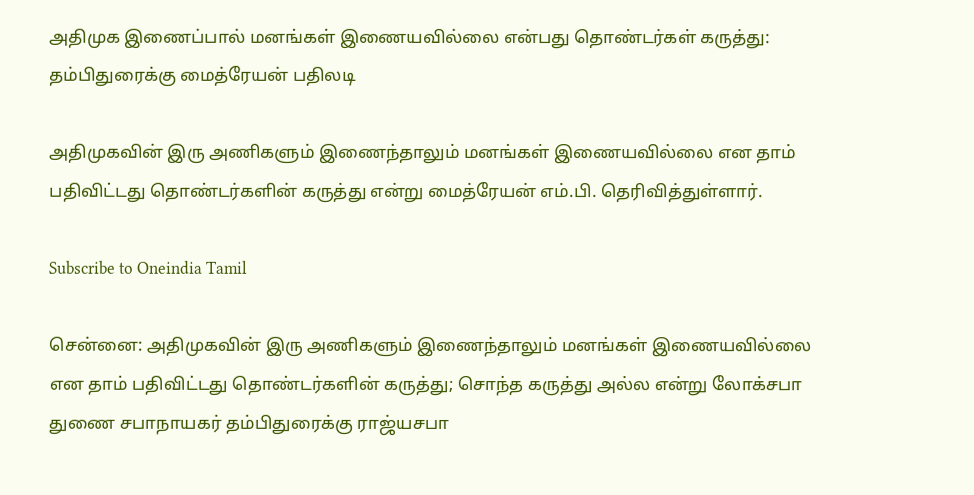அதிமுக இணைப்பால் மனங்கள் இணையவில்லை என்பது தொண்டர்கள் கருத்து: தம்பிதுரைக்கு மைத்ரேயன் பதிலடி

அதிமுகவின் இரு அணிகளும் இணைந்தாலும் மனங்கள் இணையவில்லை என தாம் பதிவிட்டது தொண்டர்களின் கருத்து என்று மைத்ரேயன் எம்.பி. தெரிவித்துள்ளார்.

Subscribe to Oneindia Tamil

சென்னை: அதிமுகவின் இரு அணிகளும் இணைந்தாலும் மனங்கள் இணையவில்லை என தாம் பதிவிட்டது தொண்டர்களின் கருத்து; சொந்த கருத்து அல்ல என்று லோக்சபா துணை சபாநாயகர் தம்பிதுரைக்கு ராஜ்யசபா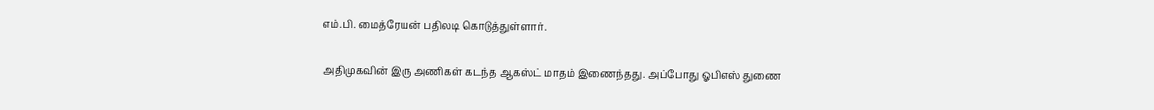எம்.பி. மைத்ரேயன் பதிலடி கொடுத்துள்ளார்.

அதிமுகவின் இரு அணிகள் கடந்த ஆகஸ்ட் மாதம் இணைந்தது. அப்போது ஓபிஎஸ் துணை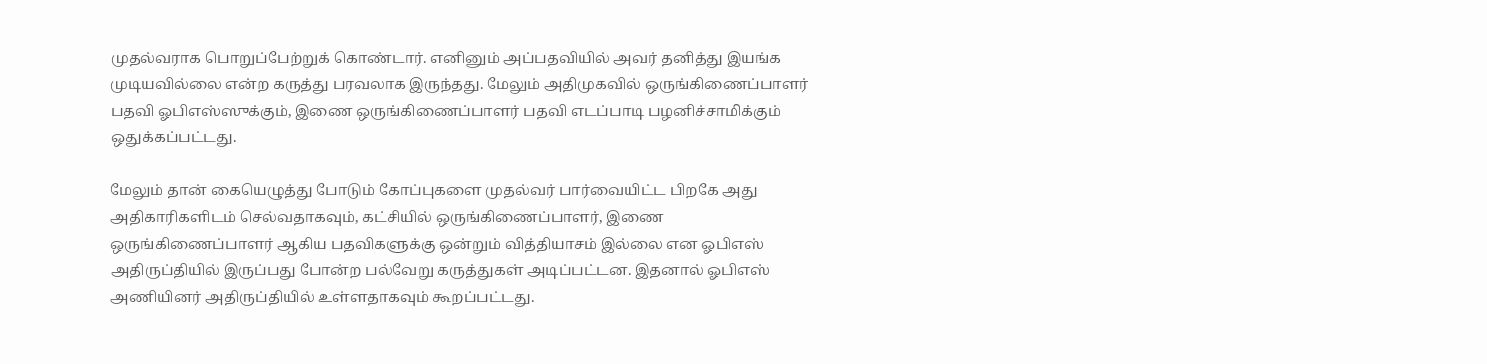முதல்வராக பொறுப்பேற்றுக் கொண்டார். எனினும் அப்பதவியில் அவர் தனித்து இயங்க முடியவில்லை என்ற கருத்து பரவலாக இருந்தது. மேலும் அதிமுகவில் ஒருங்கிணைப்பாளர் பதவி ஓபிஎஸ்ஸுக்கும், இணை ஒருங்கிணைப்பாளர் பதவி எடப்பாடி பழனிச்சாமிக்கும் ஒதுக்கப்பட்டது.

மேலும் தான் கையெழுத்து போடும் கோப்புகளை முதல்வர் பார்வையிட்ட பிறகே அது அதிகாரிகளிடம் செல்வதாகவும், கட்சியில் ஒருங்கிணைப்பாளர், இணை ஒருங்கிணைப்பாளர் ஆகிய பதவிகளுக்கு ஒன்றும் வித்தியாசம் இல்லை என ஓபிஎஸ் அதிருப்தியில் இருப்பது போன்ற பல்வேறு கருத்துகள் அடிப்பட்டன. இதனால் ஓபிஎஸ் அணியினர் அதிருப்தியில் உள்ளதாகவும் கூறப்பட்டது.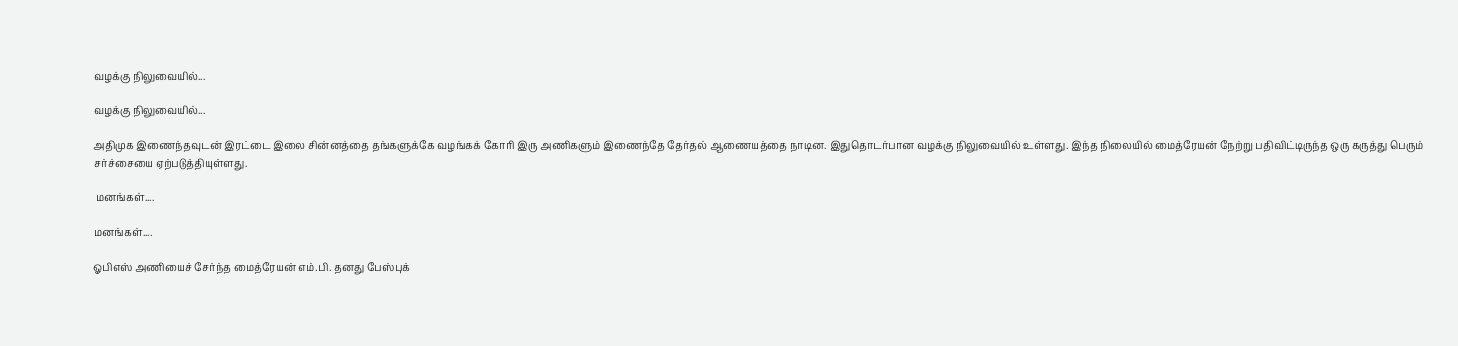வழக்கு நிலுவையில்...

வழக்கு நிலுவையில்...

அதிமுக இணைந்தவுடன் இரட்டை இலை சின்னத்தை தங்களுக்கே வழங்கக் கோரி இரு அணிகளும் இணைந்தே தேர்தல் ஆணையத்தை நாடின. இதுதொடர்பான வழக்கு நிலுவையில் உள்ளது. இந்த நிலையில் மைத்ரேயன் நேற்று பதிவிட்டிருந்த ஒரு கருத்து பெரும் சர்ச்சையை ஏற்படுத்தியுள்ளது.

 மனங்கள்....

மனங்கள்....

ஓபிஎஸ் அணியைச் சேர்ந்த மைத்ரேயன் எம்.பி. தனது பேஸ்புக்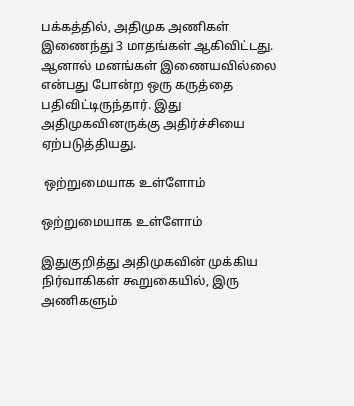பக்கத்தில், அதிமுக அணிகள் இணைந்து 3 மாதங்கள் ஆகிவிட்டது. ஆனால் மனங்கள் இணையவில்லை என்பது போன்ற ஒரு கருத்தை பதிவிட்டிருந்தார். இது அதிமுகவினருக்கு அதிர்ச்சியை ஏற்படுத்தியது.

 ஒற்றுமையாக உள்ளோம்

ஒற்றுமையாக உள்ளோம்

இதுகுறித்து அதிமுகவின் முக்கிய நிர்வாகிகள் கூறுகையில், இரு அணிகளும்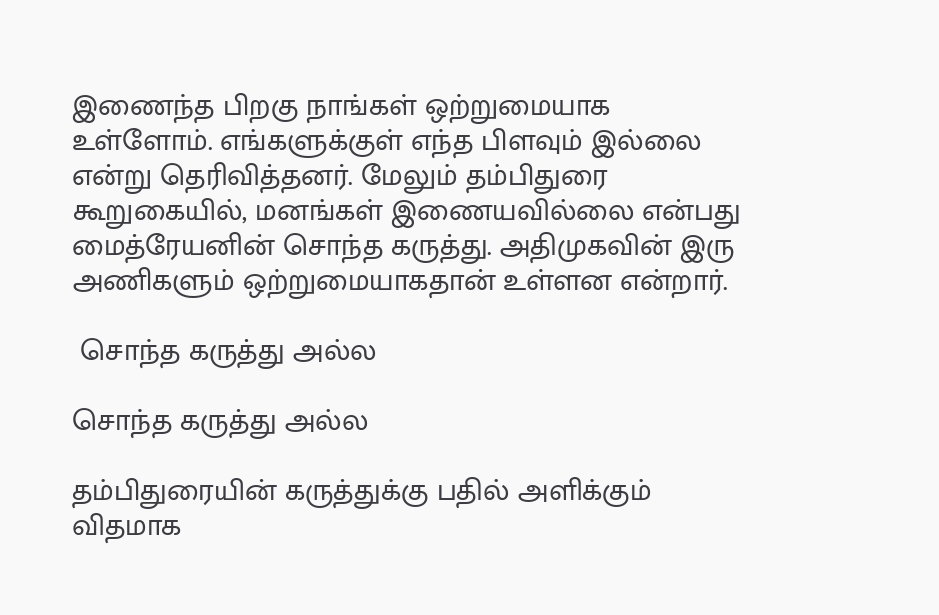இணைந்த பிறகு நாங்கள் ஒற்றுமையாக உள்ளோம். எங்களுக்குள் எந்த பிளவும் இல்லை என்று தெரிவித்தனர். மேலும் தம்பிதுரை கூறுகையில், மனங்கள் இணையவில்லை என்பது மைத்ரேயனின் சொந்த கருத்து. அதிமுகவின் இரு அணிகளும் ஒற்றுமையாகதான் உள்ளன என்றார்.

 சொந்த கருத்து அல்ல

சொந்த கருத்து அல்ல

தம்பிதுரையின் கருத்துக்கு பதில் அளிக்கும் விதமாக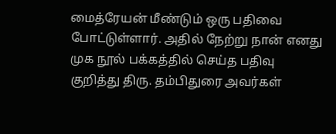மைத்ரேயன் மீண்டும் ஒரு பதிவை போட்டுள்ளார். அதில் நேற்று நான் எனது முக நூல் பக்கத்தில் செய்த பதிவு குறித்து திரு. தம்பிதுரை அவர்கள்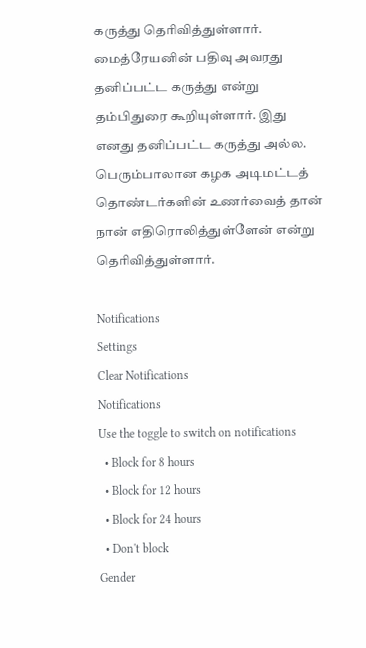கருத்து தெரிவித்துள்ளார். மைத்ரேயனின் பதிவு அவரது தனிப்பட்ட கருத்து என்று தம்பிதுரை கூறியுள்ளார். இது எனது தனிப்பட்ட கருத்து அல்ல. பெரும்பாலான கழக அடிமட்டத் தொண்டர்களின் உணர்வைத் தான் நான் எதிரொலித்துள்ளேன் என்று தெரிவித்துள்ளார்.

Notifications
Settings
Clear Notifications
Notifications
Use the toggle to switch on notifications
  • Block for 8 hours
  • Block for 12 hours
  • Block for 24 hours
  • Don't block
Gender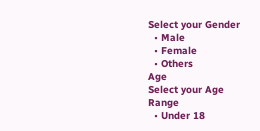Select your Gender
  • Male
  • Female
  • Others
Age
Select your Age Range
  • Under 18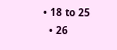• 18 to 25
  • 26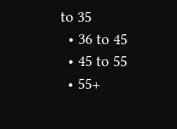to 35
  • 36 to 45
  • 45 to 55
  • 55+